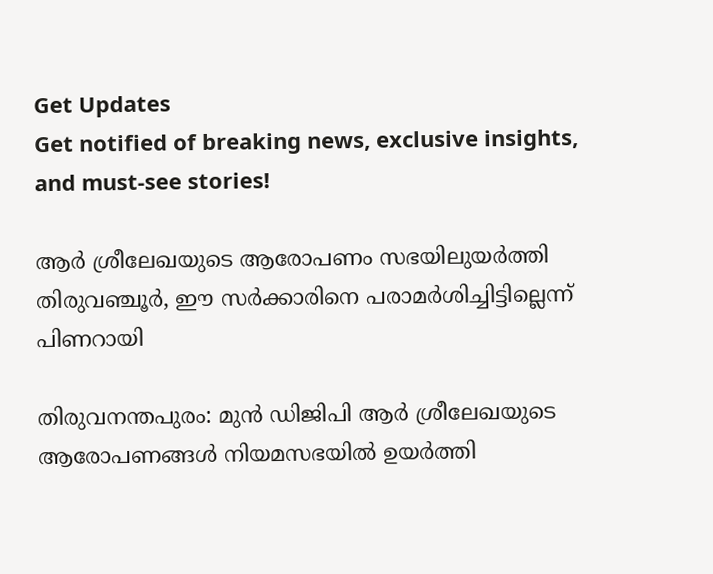Get Updates
Get notified of breaking news, exclusive insights, and must-see stories!

ആർ ശ്രീലേഖയുടെ ആരോപണം സഭയിലുയർത്തി തിരുവഞ്ചൂർ, ഈ സർക്കാരിനെ പരാമർശിച്ചിട്ടില്ലെന്ന് പിണറായി

തിരുവനന്തപുരം: മുന്‍ ഡിജിപി ആര്‍ ശ്രീലേഖയുടെ ആരോപണങ്ങള്‍ നിയമസഭയില്‍ ഉയര്‍ത്തി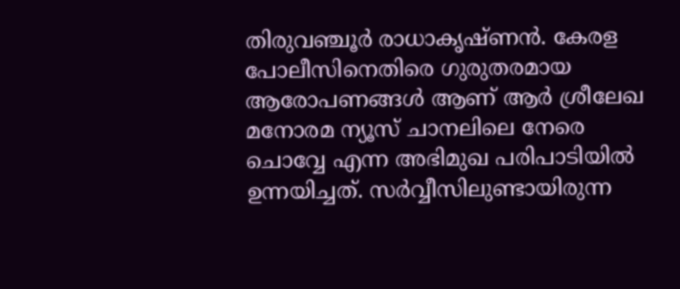തിരുവഞ്ചൂര്‍ രാധാകൃഷ്ണന്‍. കേരള പോലീസിനെതിരെ ഗുരുതരമായ ആരോപണങ്ങള്‍ ആണ് ആര്‍ ശ്രീലേഖ മനോരമ ന്യൂസ് ചാനലിലെ നേരെ ചൊവ്വേ എന്ന അഭിമുഖ പരിപാടിയില്‍ ഉന്നയിച്ചത്. സര്‍വ്വീസിലുണ്ടായിരുന്ന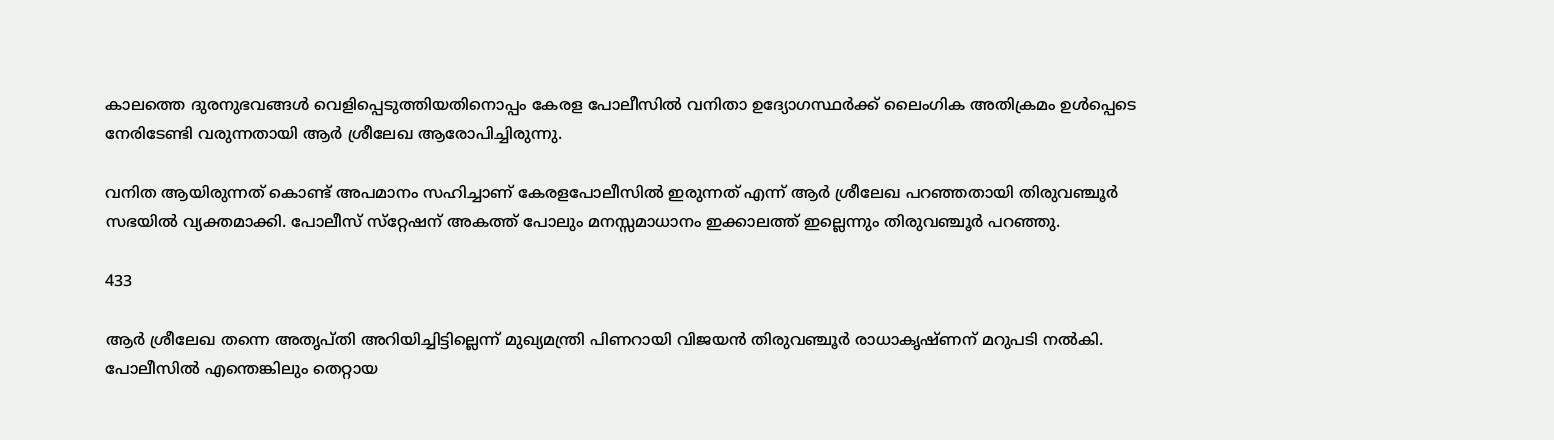കാലത്തെ ദുരനുഭവങ്ങള്‍ വെളിപ്പെടുത്തിയതിനൊപ്പം കേരള പോലീസില്‍ വനിതാ ഉദ്യോഗസ്ഥര്‍ക്ക് ലൈംഗിക അതിക്രമം ഉള്‍പ്പെടെ നേരിടേണ്ടി വരുന്നതായി ആര്‍ ശ്രീലേഖ ആരോപിച്ചിരുന്നു.

വനിത ആയിരുന്നത് കൊണ്ട് അപമാനം സഹിച്ചാണ് കേരളപോലീസില്‍ ഇരുന്നത് എന്ന് ആര്‍ ശ്രീലേഖ പറഞ്ഞതായി തിരുവഞ്ചൂര്‍ സഭയില്‍ വ്യക്തമാക്കി. പോലീസ് സ്‌റ്റേഷന് അകത്ത് പോലും മനസ്സമാധാനം ഇക്കാലത്ത് ഇല്ലെന്നും തിരുവഞ്ചൂര്‍ പറഞ്ഞു.

433

ആര്‍ ശ്രീലേഖ തന്നെ അതൃപ്തി അറിയിച്ചിട്ടില്ലെന്ന് മുഖ്യമന്ത്രി പിണറായി വിജയന്‍ തിരുവഞ്ചൂര്‍ രാധാകൃഷ്ണന് മറുപടി നല്‍കി. പോലീസില്‍ എന്തെങ്കിലും തെറ്റായ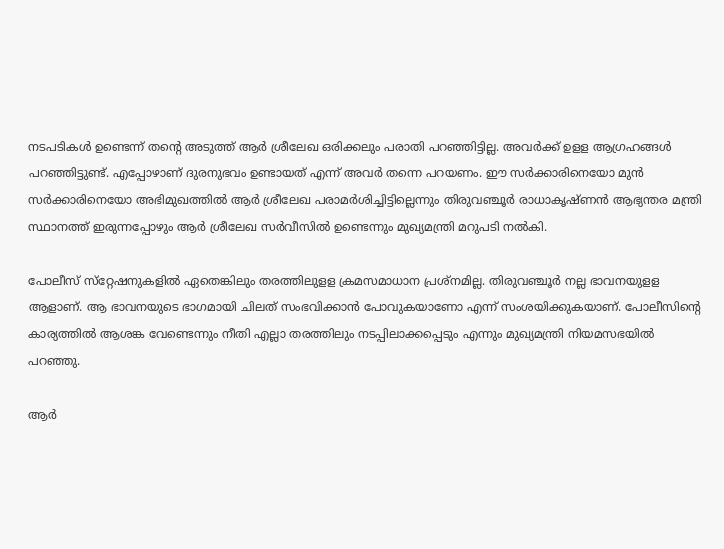നടപടികള്‍ ഉണ്ടെന്ന് തന്റെ അടുത്ത് ആര്‍ ശ്രീലേഖ ഒരിക്കലും പരാതി പറഞ്ഞിട്ടില്ല. അവര്‍ക്ക് ഉളള ആഗ്രഹങ്ങള്‍ പറഞ്ഞിട്ടുണ്ട്. എപ്പോഴാണ് ദുരനുഭവം ഉണ്ടായത് എന്ന് അവര്‍ തന്നെ പറയണം. ഈ സര്‍ക്കാരിനെയോ മുന്‍ സര്‍ക്കാരിനെയോ അഭിമുഖത്തില്‍ ആര്‍ ശ്രീലേഖ പരാമര്‍ശിച്ചിട്ടില്ലെന്നും തിരുവഞ്ചൂര്‍ രാധാകൃഷ്ണന്‍ ആഭ്യന്തര മന്ത്രി സ്ഥാനത്ത് ഇരുന്നപ്പോഴും ആര്‍ ശ്രീലേഖ സര്‍വീസില്‍ ഉണ്ടെന്നും മുഖ്യമന്ത്രി മറുപടി നല്‍കി.

പോലീസ് സ്‌റ്റേഷനുകളില്‍ ഏതെങ്കിലും തരത്തിലുളള ക്രമസമാധാന പ്രശ്‌നമില്ല. തിരുവഞ്ചൂര്‍ നല്ല ഭാവനയുളള ആളാണ്. ആ ഭാവനയുടെ ഭാഗമായി ചിലത് സംഭവിക്കാന്‍ പോവുകയാണോ എന്ന് സംശയിക്കുകയാണ്. പോലീസിന്റെ കാര്യത്തില്‍ ആശങ്ക വേണ്ടെന്നും നീതി എല്ലാ തരത്തിലും നടപ്പിലാക്കപ്പെടും എന്നും മുഖ്യമന്ത്രി നിയമസഭയില്‍ പറഞ്ഞു.

ആർ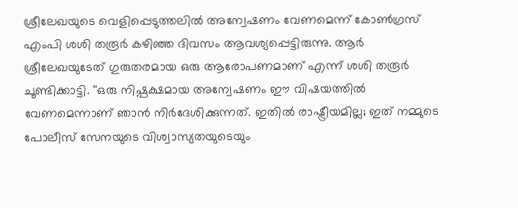ശ്രീലേഖയുടെ വെളിപ്പെടുത്തലിൽ അന്വേഷണം വേണമെന്ന് കോൺഗ്രസ് എംപി ശശി തരൂർ കഴിഞ്ഞ ദിവസം ആവശ്യപ്പെട്ടിരുന്നു. ആർ ശ്രീലേഖയുടേത് ഗുരുതരമായ ഒരു ആരോപണമാണ് എന്ന് ശശി തരൂർ ചൂണ്ടിക്കാട്ടി. ''ഒരു നിഷ്പക്ഷമായ അന്വേഷണം ഈ വിഷയത്തിൽ വേണമെന്നാണ് ഞാൻ നിർദേശിക്കുന്നത്. ഇതിൽ രാഷ്ട്രീയമില്ല; ഇത് നമ്മുടെ പോലീസ് സേനയുടെ വിശ്വാസ്യതയുടെയും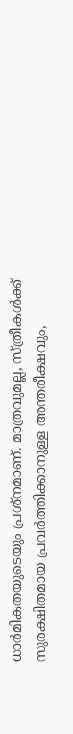ധാർമികതയുടെയും പ്രശ്നമാണ്. മാത്രവുമല്ല, സ്ത്രീകൾക്ക് സുരക്ഷിതമായ പ്രവർത്തിക്കാനുള്ള അന്തരീക്ഷവും,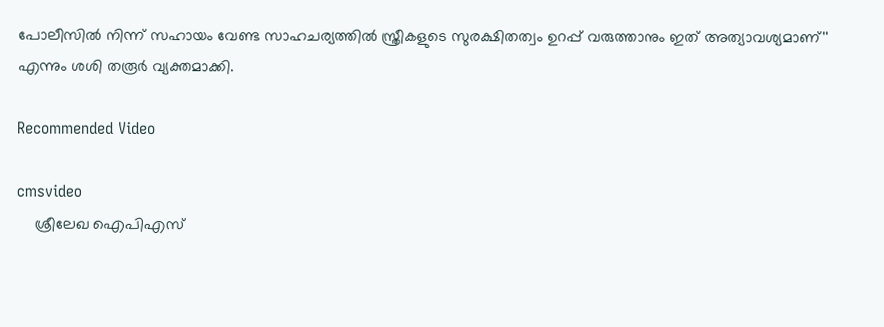പോലീസിൽ നിന്ന് സഹായം വേണ്ട സാഹചര്യത്തിൽ സ്ത്രീകളുടെ സുരക്ഷിതത്വം ഉറപ്പ് വരുത്താനും ഇത് അത്യാവശ്യമാണ്'' എന്നും ശശി തരൂർ വ്യക്തമാക്കി.

Recommended Video

cmsvideo
    ശ്രീലേഖ ഐപിഎസ്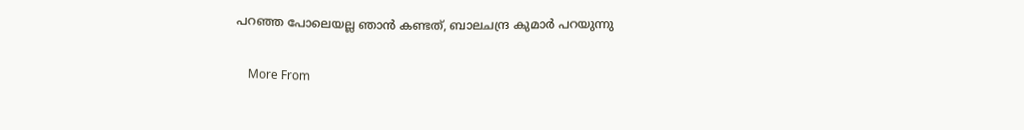പറഞ്ഞ പോലെയല്ല ഞാന്‍ കണ്ടത്, ബാലചന്ദ്ര കുമാര്‍ പറയുന്നു

    More From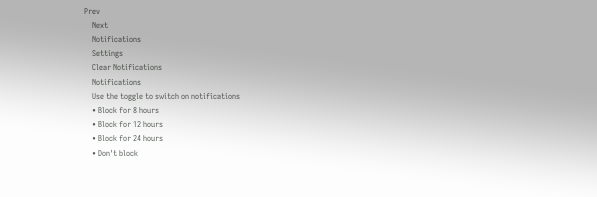Prev
    Next
    Notifications
    Settings
    Clear Notifications
    Notifications
    Use the toggle to switch on notifications
    • Block for 8 hours
    • Block for 12 hours
    • Block for 24 hours
    • Don't block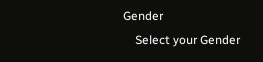Gender
    Select your Gender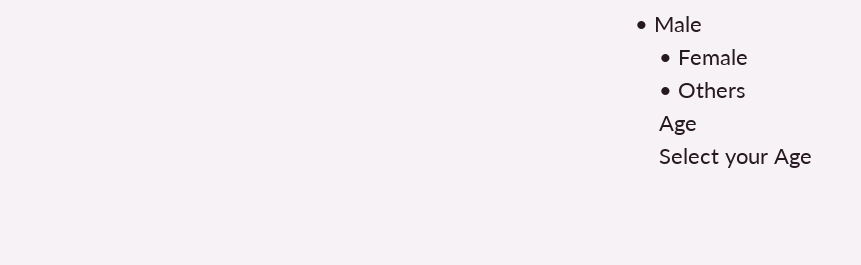• Male
    • Female
    • Others
    Age
    Select your Age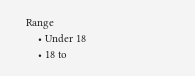Range
    • Under 18
    • 18 to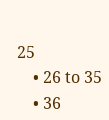25
    • 26 to 35
    • 36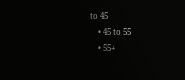to 45
    • 45 to 55
    • 55+